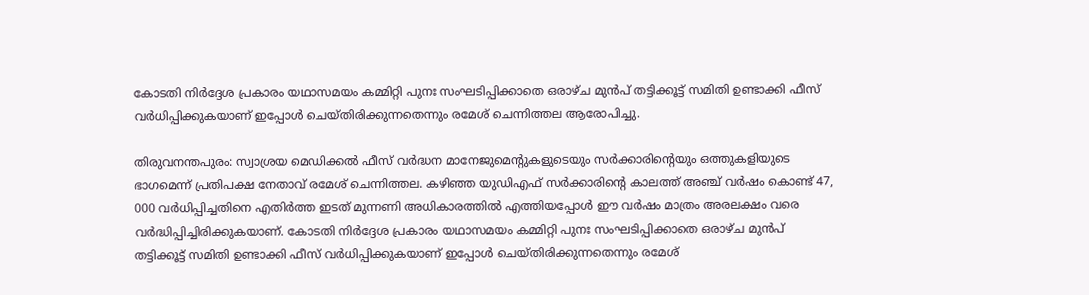കോടതി നിർദ്ദേശ പ്രകാരം യഥാസമയം കമ്മിറ്റി പുനഃ സംഘടിപ്പിക്കാതെ ഒരാഴ്ച മുൻപ് തട്ടിക്കൂട്ട് സമിതി ഉണ്ടാക്കി ഫീസ് വർധിപ്പിക്കുകയാണ് ഇപ്പോൾ ചെയ്തിരിക്കുന്നതെന്നും രമേശ് ചെന്നിത്തല ആരോപിച്ചു.

തിരുവനന്തപുരം: സ്വാശ്രയ മെഡിക്കൽ ഫീസ് വർദ്ധന മാനേജുമെന്‍റുകളുടെയും സർക്കാരിന്‍റെയും ഒത്തുകളിയുടെ ഭാഗമെന്ന് പ്രതിപക്ഷ നേതാവ് രമേശ് ചെന്നിത്തല. കഴിഞ്ഞ യുഡിഎഫ്‌ സർക്കാരിന്‍റെ കാലത്ത് അഞ്ച് വർഷം കൊണ്ട് 47, 000 വർധിപ്പിച്ചതിനെ എതിർത്ത ഇടത് മുന്നണി അധികാരത്തിൽ എത്തിയപ്പോൾ ഈ വർഷം മാത്രം അരലക്ഷം വരെ വർദ്ധിപ്പിച്ചിരിക്കുകയാണ്. കോടതി നിർദ്ദേശ പ്രകാരം യഥാസമയം കമ്മിറ്റി പുനഃ സംഘടിപ്പിക്കാതെ ഒരാഴ്ച മുൻപ് തട്ടിക്കൂട്ട് സമിതി ഉണ്ടാക്കി ഫീസ് വർധിപ്പിക്കുകയാണ് ഇപ്പോൾ ചെയ്തിരിക്കുന്നതെന്നും രമേശ്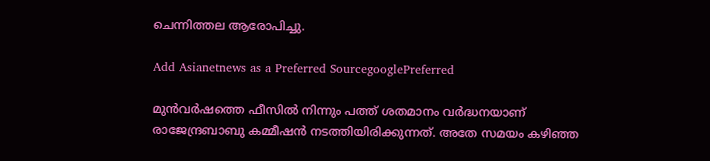ചെന്നിത്തല ആരോപിച്ചു.

Add Asianetnews as a Preferred SourcegooglePreferred

മുൻവർഷത്തെ ഫീസിൽ നിന്നും പത്ത് ശതമാനം വർദ്ധനയാണ് രാജേന്ദ്രബാബു കമ്മീഷൻ നടത്തിയിരിക്കുന്നത്. അതേ സമയം കഴിഞ്ഞ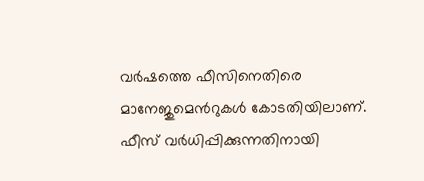വർഷത്തെ ഫീസിനെതിരെ മാനേജുമെന്‍റുകള്‍ കോടതിയിലാണ്. ഫീസ് വർധിപ്പിക്കുന്നതിനായി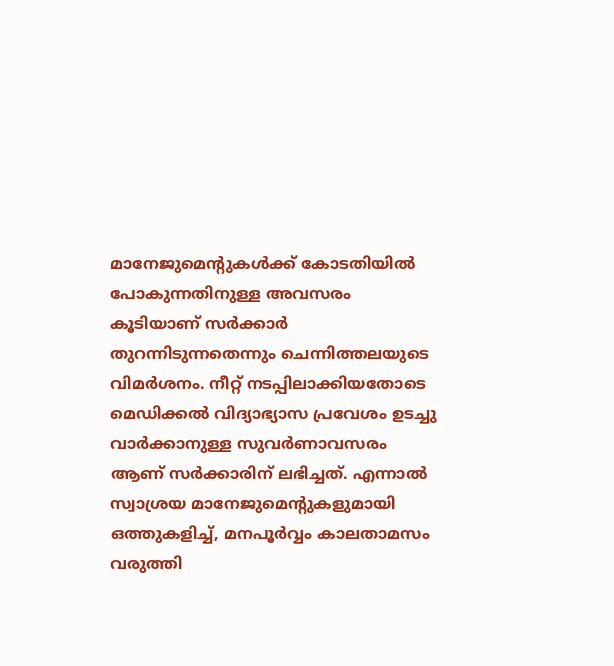മാനേജുമെന്‍റുകള്‍ക്ക് കോടതിയിൽ പോകുന്നതിനുള്ള അവസരം കൂടിയാണ് സർക്കാർ തുറന്നിടുന്നതെന്നും ചെന്നിത്തലയുടെ വിമര്‍ശനം. നീറ്റ് നടപ്പിലാക്കിയതോടെ മെഡിക്കൽ വിദ്യാഭ്യാസ പ്രവേശം ഉടച്ചു വാർക്കാനുള്ള സുവർണാവസരം ആണ് സർക്കാരിന് ലഭിച്ചത്. എന്നാൽ സ്വാശ്രയ മാനേജുമെന്‍റുകളുമായി ഒത്തുകളിച്ച്, മനപൂര്‍വ്വം കാലതാമസം വരുത്തി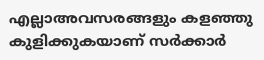എല്ലാഅവസരങ്ങളും കളഞ്ഞു കുളിക്കുകയാണ് സർക്കാർ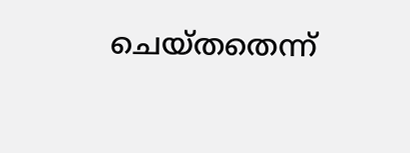ചെയ്തതെന്ന്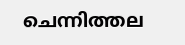ചെന്നിത്തല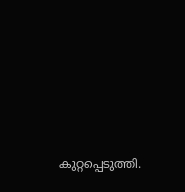കുറ്റപ്പെടുത്തി.